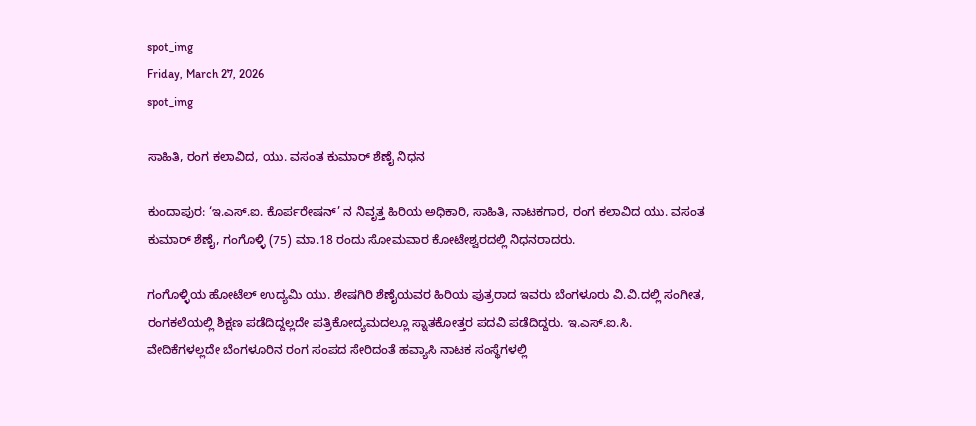spot_img
Friday, March 27, 2026
spot_img

ಸಾಹಿತಿ, ರಂಗ ಕಲಾವಿದ, ಯು. ವಸಂತ ಕುಮಾರ್ ಶೆಣೈ ನಿಧನ

ಕುಂದಾಪುರ: ‘ಇ.ಎಸ್.ಐ. ಕೊರ್ಪರೇಷನ್’ ನ ನಿವೃತ್ತ ಹಿರಿಯ ಅಧಿಕಾರಿ, ಸಾಹಿತಿ, ನಾಟಕಗಾರ, ರಂಗ ಕಲಾವಿದ ಯು. ವಸಂತ ಕುಮಾರ್ ಶೆಣೈ, ಗಂಗೊಳ್ಳಿ (75) ಮಾ.18 ರಂದು ಸೋಮವಾರ ಕೋಟೇಶ್ವರದಲ್ಲಿ ನಿಧನರಾದರು.

ಗಂಗೊಳ್ಳಿಯ ಹೋಟೆಲ್ ಉದ್ಯಮಿ ಯು. ಶೇಷಗಿರಿ ಶೆಣೈಯವರ ಹಿರಿಯ ಪುತ್ರರಾದ ಇವರು ಬೆಂಗಳೂರು ವಿ.ವಿ.ದಲ್ಲಿ ಸಂಗೀತ, ರಂಗಕಲೆಯಲ್ಲಿ ಶಿಕ್ಷಣ ಪಡೆದಿದ್ದಲ್ಲದೇ ಪತ್ರಿಕೋದ್ಯಮದಲ್ಲೂ ಸ್ನಾತಕೋತ್ತರ ಪದವಿ ಪಡೆದಿದ್ದರು. ಇ.ಎಸ್.ಐ.ಸಿ. ವೇದಿಕೆಗಳಲ್ಲದೇ ಬೆಂಗಳೂರಿನ ರಂಗ ಸಂಪದ ಸೇರಿದಂತೆ ಹವ್ಯಾಸಿ ನಾಟಕ ಸಂಸ್ಥೆಗಳಲ್ಲಿ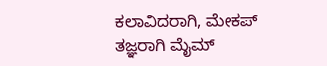ಕಲಾವಿದರಾಗಿ, ಮೇಕಪ್ ತಜ್ಞರಾಗಿ ಮೈಮ್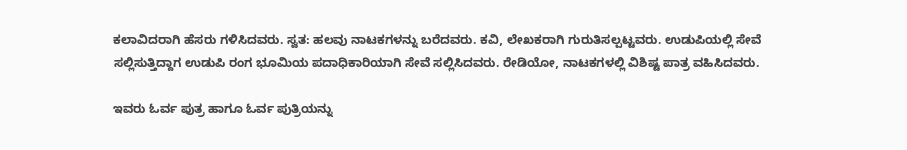ಕಲಾವಿದರಾಗಿ ಹೆಸರು ಗಳಿಸಿದವರು. ಸ್ವತ: ಹಲವು ನಾಟಕಗಳನ್ನು ಬರೆದವರು. ಕವಿ, ಲೇಖಕರಾಗಿ ಗುರುತಿಸಲ್ಪಟ್ಟವರು. ಉಡುಪಿಯಲ್ಲಿ ಸೇವೆ ಸಲ್ಲಿಸುತ್ತಿದ್ದಾಗ ಉಡುಪಿ ರಂಗ ಭೂಮಿಯ ಪದಾಧಿಕಾರಿಯಾಗಿ ಸೇವೆ ಸಲ್ಲಿಸಿದವರು. ರೇಡಿಯೋ, ನಾಟಕಗಳಲ್ಲಿ ವಿಶಿಷ್ಟ ಪಾತ್ರ ವಹಿಸಿದವರು.

ಇವರು ಓರ್ವ ಪುತ್ರ ಹಾಗೂ ಓರ್ವ ಪುತ್ರಿಯನ್ನು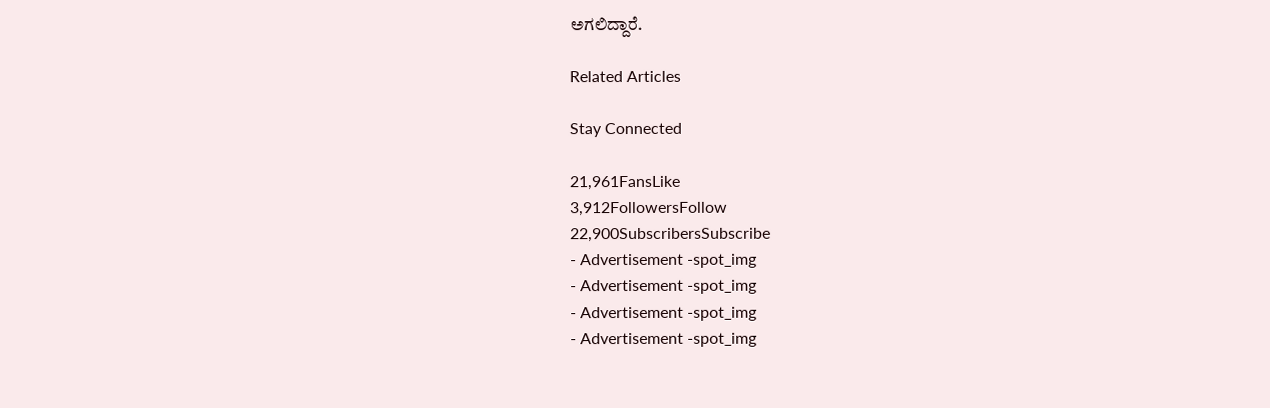ಅಗಲಿದ್ದಾರೆ.

Related Articles

Stay Connected

21,961FansLike
3,912FollowersFollow
22,900SubscribersSubscribe
- Advertisement -spot_img
- Advertisement -spot_img
- Advertisement -spot_img
- Advertisement -spot_img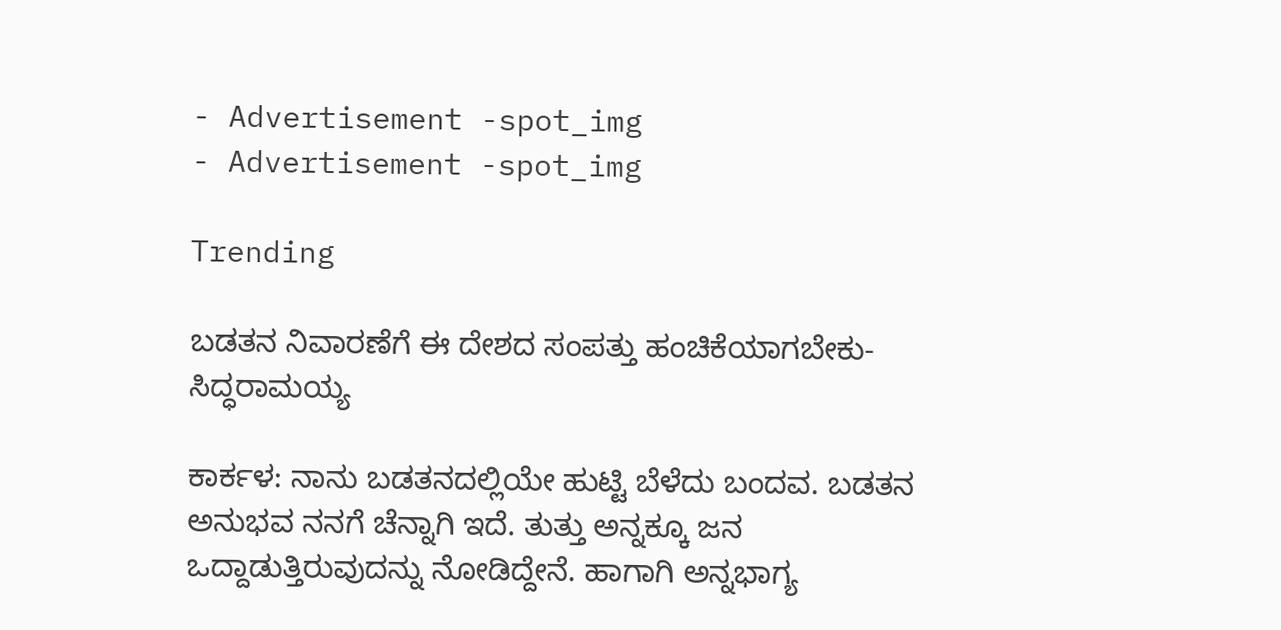- Advertisement -spot_img
- Advertisement -spot_img

Trending

ಬಡತನ ನಿವಾರಣೆಗೆ ಈ ದೇಶದ ಸಂಪತ್ತು ಹಂಚಿಕೆಯಾಗಬೇಕು-ಸಿದ್ಧರಾಮಯ್ಯ

ಕಾರ್ಕಳ: ನಾನು ಬಡತನದಲ್ಲಿಯೇ ಹುಟ್ಟಿ ಬೆಳೆದು ಬಂದವ. ಬಡತನ ಅನುಭವ ನನಗೆ ಚೆನ್ನಾಗಿ ಇದೆ. ತುತ್ತು ಅನ್ನಕ್ಕೂ ಜನ ಒದ್ದಾಡುತ್ತಿರುವುದನ್ನು ನೋಡಿದ್ದೇನೆ. ಹಾಗಾಗಿ ಅನ್ನಭಾಗ್ಯ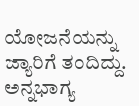ಯೋಜನೆಯನ್ನು ಜ್ಯಾರಿಗೆ ತಂದಿದ್ದು. ಅನ್ನಭಾಗ್ಯ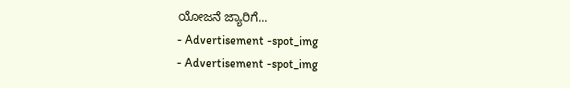ಯೋಜನೆ ಜ್ಯಾರಿಗೆ...
- Advertisement -spot_img
- Advertisement -spot_img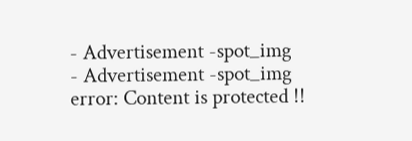- Advertisement -spot_img
- Advertisement -spot_img
error: Content is protected !!